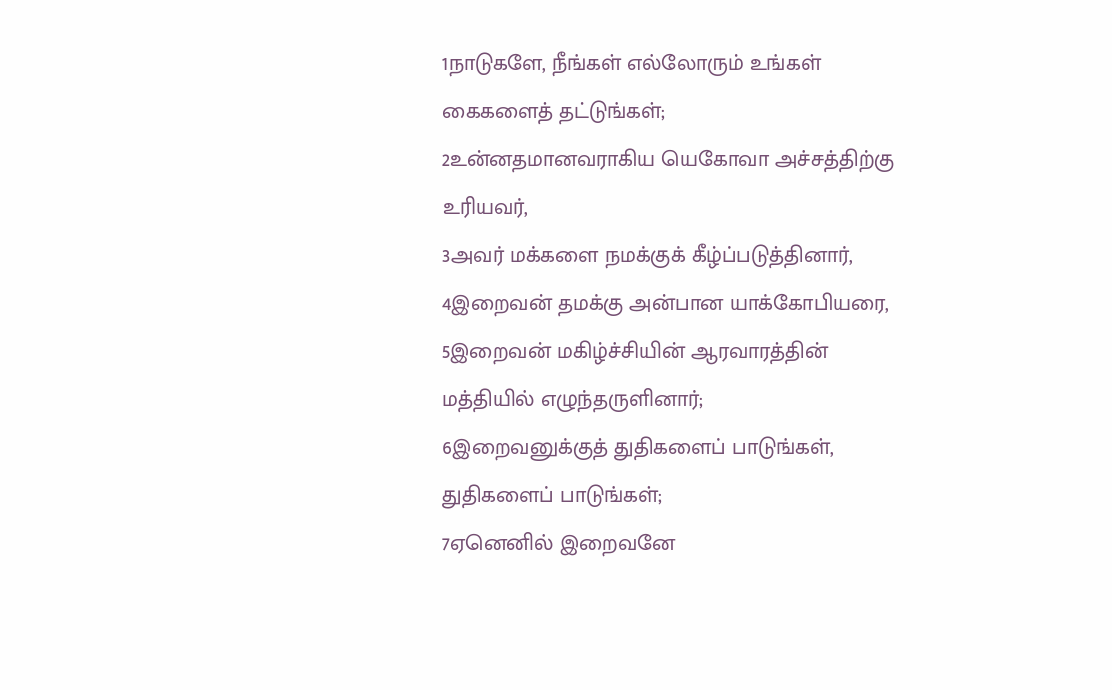1நாடுகளே, நீங்கள் எல்லோரும் உங்கள் கைகளைத் தட்டுங்கள்;
2உன்னதமானவராகிய யெகோவா அச்சத்திற்கு உரியவர்,
3அவர் மக்களை நமக்குக் கீழ்ப்படுத்தினார்,
4இறைவன் தமக்கு அன்பான யாக்கோபியரை,
5இறைவன் மகிழ்ச்சியின் ஆரவாரத்தின் மத்தியில் எழுந்தருளினார்;
6இறைவனுக்குத் துதிகளைப் பாடுங்கள், துதிகளைப் பாடுங்கள்;
7ஏனெனில் இறைவனே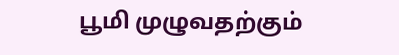பூமி முழுவதற்கும்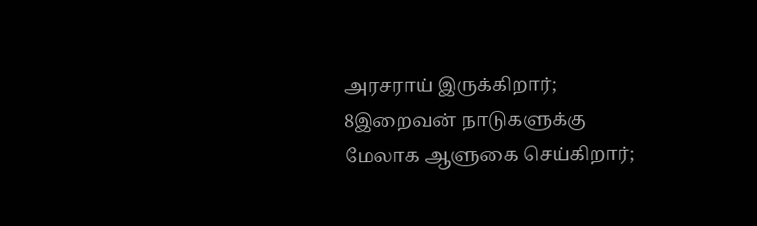அரசராய் இருக்கிறார்;
8இறைவன் நாடுகளுக்கு மேலாக ஆளுகை செய்கிறார்;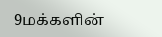9மக்களின்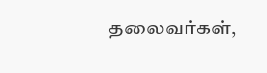தலைவர்கள்,